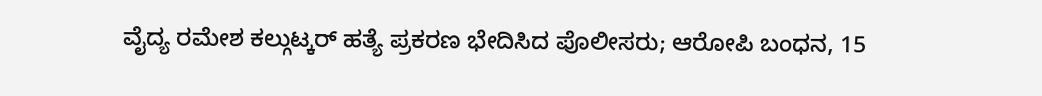ವೈದ್ಯ ರಮೇಶ ಕಲ್ಗುಟ್ಕರ್ ಹತ್ಯೆ ಪ್ರಕರಣ ಭೇದಿಸಿದ ಪೊಲೀಸರು; ಆರೋಪಿ ಬಂಧನ, 15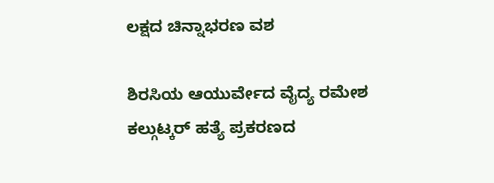ಲಕ್ಷದ ಚಿನ್ನಾಭರಣ ವಶ

ಶಿರಸಿಯ ಆಯುರ್ವೇದ ವೈದ್ಯ ರಮೇಶ ಕಲ್ಗುಟ್ಕರ್ ಹತ್ಯೆ ಪ್ರಕರಣದ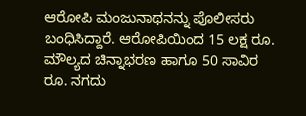ಆರೋಪಿ ಮಂಜುನಾಥನನ್ನು ಪೊಲೀಸರು ಬಂಧಿಸಿದ್ದಾರೆ. ಆರೋಪಿಯಿಂದ 15 ಲಕ್ಷ ರೂ. ಮೌಲ್ಯದ ಚಿನ್ನಾಭರಣ ಹಾಗೂ 50 ಸಾವಿರ ರೂ. ನಗದು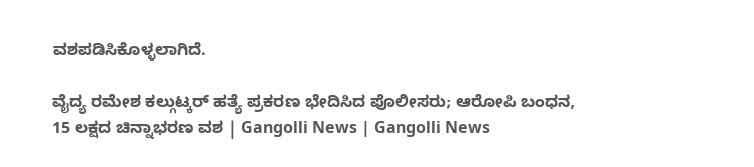ವಶಪಡಿಸಿಕೊಳ್ಳಲಾಗಿದೆ.

ವೈದ್ಯ ರಮೇಶ ಕಲ್ಗುಟ್ಕರ್ ಹತ್ಯೆ ಪ್ರಕರಣ ಭೇದಿಸಿದ ಪೊಲೀಸರು; ಆರೋಪಿ ಬಂಧನ, 15 ಲಕ್ಷದ ಚಿನ್ನಾಭರಣ ವಶ | Gangolli News | Gangolli News